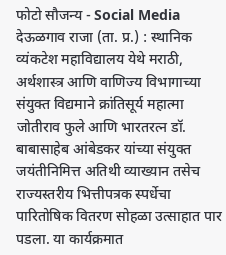फोटो सौजन्य - Social Media
देऊळगाव राजा (ता. प्र.) : स्थानिक व्यंकटेश महाविद्यालय येथे मराठी, अर्थशास्त्र आणि वाणिज्य विभागाच्या संयुक्त विद्यमाने क्रांतिसूर्य महात्मा जोतीराव फुले आणि भारतरत्न डॉ. बाबासाहेब आंबेडकर यांच्या संयुक्त जयंतीनिमित्त अतिथी व्याख्यान तसेच राज्यस्तरीय भित्तीपत्रक स्पर्धेचा पारितोषिक वितरण सोहळा उत्साहात पार पडला. या कार्यक्रमात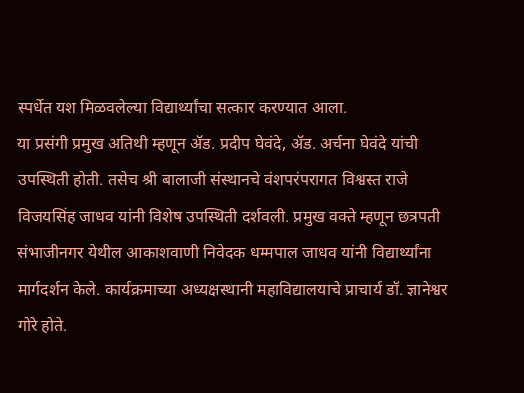स्पर्धेत यश मिळवलेल्या विद्यार्थ्यांचा सत्कार करण्यात आला.
या प्रसंगी प्रमुख अतिथी म्हणून ॲड. प्रदीप घेवंदे, ॲड. अर्चना घेवंदे यांची उपस्थिती होती. तसेच श्री बालाजी संस्थानचे वंशपरंपरागत विश्वस्त राजे विजयसिंह जाधव यांनी विशेष उपस्थिती दर्शवली. प्रमुख वक्ते म्हणून छत्रपती संभाजीनगर येथील आकाशवाणी निवेदक धम्मपाल जाधव यांनी विद्यार्थ्यांना मार्गदर्शन केले. कार्यक्रमाच्या अध्यक्षस्थानी महाविद्यालयाचे प्राचार्य डॉ. ज्ञानेश्वर गोरे होते.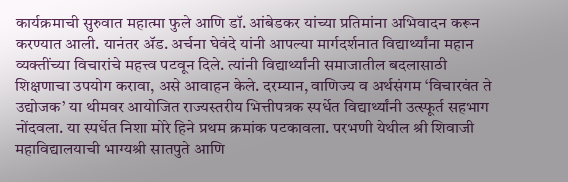कार्यक्रमाची सुरुवात महात्मा फुले आणि डॉ. आंबेडकर यांच्या प्रतिमांना अभिवादन करून करण्यात आली. यानंतर ॲड. अर्चना घेवंदे यांनी आपल्या मार्गदर्शनात विद्यार्थ्यांना महान व्यक्तींच्या विचारांचे महत्त्व पटवून दिले. त्यांनी विद्यार्थ्यांनी समाजातील बदलासाठी शिक्षणाचा उपयोग करावा, असे आवाहन केले. दरम्यान, वाणिज्य व अर्थसंगम ‘विचारवंत ते उद्योजक’ या थीमवर आयोजित राज्यस्तरीय भित्तीपत्रक स्पर्धेत विद्यार्थ्यांनी उत्स्फूर्त सहभाग नोंदवला. या स्पर्धेत निशा मोरे हिने प्रथम क्रमांक पटकावला. परभणी येथील श्री शिवाजी महाविद्यालयाची भाग्यश्री सातपुते आणि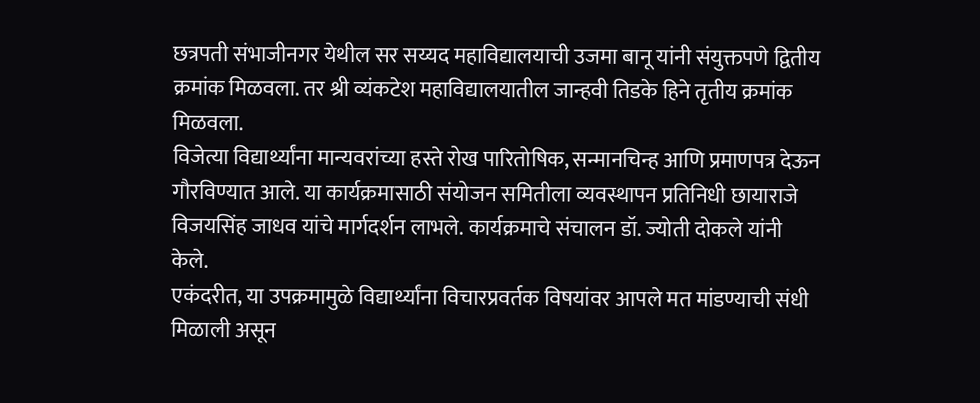छत्रपती संभाजीनगर येथील सर सय्यद महाविद्यालयाची उजमा बानू यांनी संयुक्तपणे द्वितीय क्रमांक मिळवला. तर श्री व्यंकटेश महाविद्यालयातील जान्हवी तिडके हिने तृतीय क्रमांक मिळवला.
विजेत्या विद्यार्थ्यांना मान्यवरांच्या हस्ते रोख पारितोषिक, सन्मानचिन्ह आणि प्रमाणपत्र देऊन गौरविण्यात आले. या कार्यक्रमासाठी संयोजन समितीला व्यवस्थापन प्रतिनिधी छायाराजे विजयसिंह जाधव यांचे मार्गदर्शन लाभले. कार्यक्रमाचे संचालन डॉ. ज्योती दोकले यांनी केले.
एकंदरीत, या उपक्रमामुळे विद्यार्थ्यांना विचारप्रवर्तक विषयांवर आपले मत मांडण्याची संधी मिळाली असून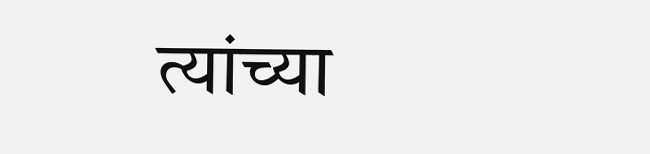त्यांच्या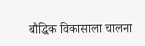बौद्धिक विकासाला चालना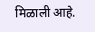मिळाली आहे.